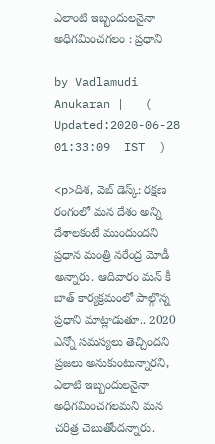ఎలాంటి ఇబ్బందులనైనా అధిగమించగలం : ప్రధాని

by Vadlamudi Anukaran |   (  Updated:2020-06-28 01:33:09  IST  )

<p>దిశ, వెబ్ డెస్క్: రక్షణ రంగంలో మన దేశం అన్ని దేశాలకంటే ముందుందని ప్రధాన మంత్రి నరేంద్ర మోడీ అన్నారు. ఆదివారం మన్ కీ బాత్ కార్యక్రమంలో పాల్గొన్న ప్రధాని మాట్లాడుతూ.. 2020 ఎన్నో సమస్యలు తెచ్చిందని ప్రజలు అనుకుంటున్నారని, ఎలాటి ఇబ్బందులనైనా అధిగమించగలమని మన చరిత్ర చెబుతోందన్నారు.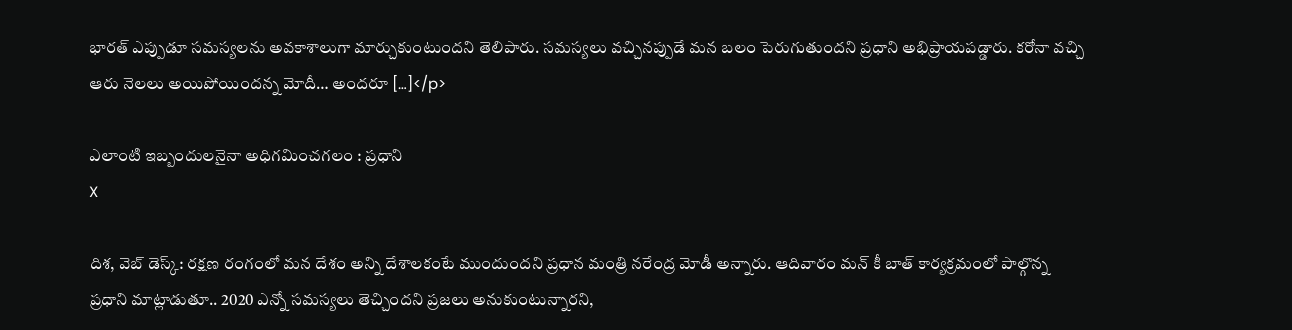భారత్ ఎప్పుడూ సమస్యలను అవకాశాలుగా మార్చుకుంటుందని తెలిపారు. సమస్యలు వచ్చినప్పుడే మన బలం పెరుగుతుందని ప్రధాని అభిప్రాయపడ్డారు. కరోనా వచ్చి ఆరు నెలలు అయిపోయిందన్న మోదీ… అందరూ […]</p>

ఎలాంటి ఇబ్బందులనైనా అధిగమించగలం : ప్రధాని
X

దిశ, వెబ్ డెస్క్: రక్షణ రంగంలో మన దేశం అన్ని దేశాలకంటే ముందుందని ప్రధాన మంత్రి నరేంద్ర మోడీ అన్నారు. ఆదివారం మన్ కీ బాత్ కార్యక్రమంలో పాల్గొన్న ప్రధాని మాట్లాడుతూ.. 2020 ఎన్నో సమస్యలు తెచ్చిందని ప్రజలు అనుకుంటున్నారని,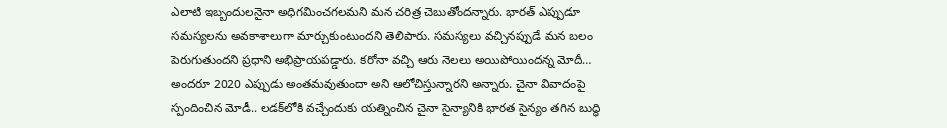ఎలాటి ఇబ్బందులనైనా అధిగమించగలమని మన చరిత్ర చెబుతోందన్నారు. భారత్ ఎప్పుడూ సమస్యలను అవకాశాలుగా మార్చుకుంటుందని తెలిపారు. సమస్యలు వచ్చినప్పుడే మన బలం పెరుగుతుందని ప్రధాని అభిప్రాయపడ్డారు. కరోనా వచ్చి ఆరు నెలలు అయిపోయిందన్న మోదీ… అందరూ 2020 ఎప్పుడు అంతమవుతుందా అని ఆలోచిస్తున్నారని అన్నారు. చైనా వివాదంపై స్పందించిన మోడీ.. లడక్‌లోకి వచ్చేందుకు యత్నించిన చైనా సైన్యానికి భారత సైన్యం తగిన బుద్ధి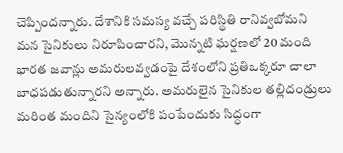చెప్పిందన్నారు. దేశానికి సమస్య వచ్చే పరిస్థితి రానివ్వబోమని మన సైనికులు నిరూపించారని, మొన్నటి ఘర్షణలో 20 మంది భారత జవాన్లు అమరులవ్వడంపై దేశంలోని ప్రతిఒక్కరూ చాలా బాధపడుతున్నారని అన్నారు. అమరులైన సైనికుల తల్లిదండ్రులు మరింత మందిని సైన్యంలోకి పంపేందుకు సిద్ధంగా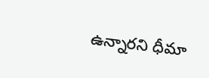ఉన్నారని ధీమా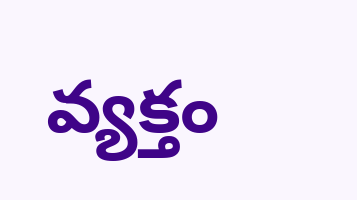వ్యక్తం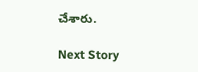చేశారు.

Next Story